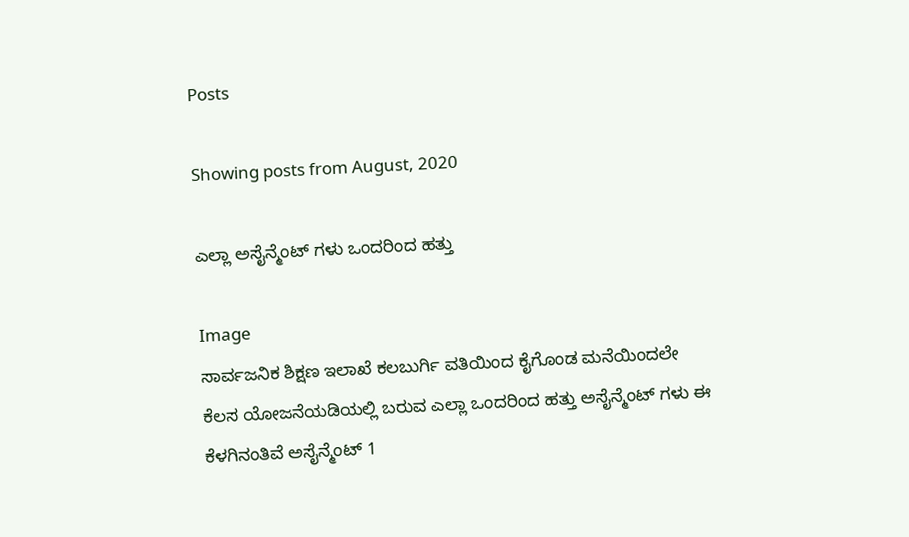Posts

Showing posts from August, 2020

ಎಲ್ಲಾ ಅಸೈನ್ಮೆಂಟ್ ಗಳು ಒಂದರಿಂದ ಹತ್ತು

Image
ಸಾರ್ವಜನಿಕ ಶಿಕ್ಷಣ ಇಲಾಖೆ ಕಲಬುರ್ಗಿ ವತಿಯಿಂದ ಕೈಗೊಂಡ ಮನೆಯಿಂದಲೇ ಕೆಲಸ ಯೋಜನೆಯಡಿಯಲ್ಲಿ ಬರುವ ಎಲ್ಲಾ ಒಂದರಿಂದ ಹತ್ತು ಅಸೈನ್ಮೆಂಟ್ ಗಳು ಈ ಕೆಳಗಿನಂತಿವೆ ಅಸೈನ್ಮೆಂಟ್ 1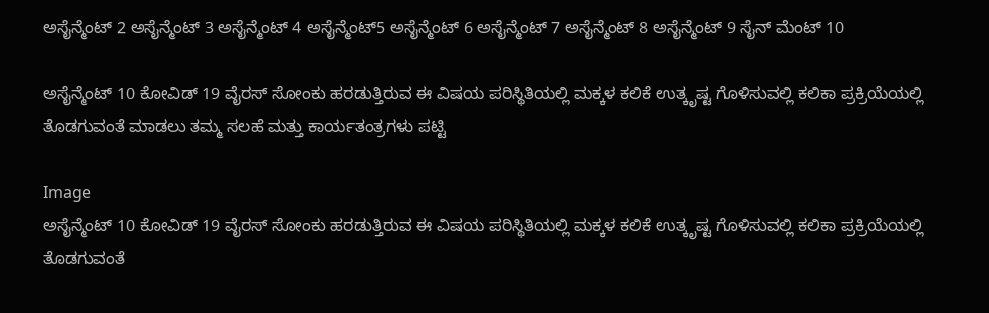ಅಸೈನ್ಮೆಂಟ್ 2 ಅಸೈನ್ಮೆಂಟ್ 3 ಅಸೈನ್ಮೆಂಟ್ 4 ಅಸೈನ್ಮೆಂಟ್5 ಅಸೈನ್ಮೆಂಟ್ 6 ಅಸೈನ್ಮೆಂಟ್ 7 ಅಸೈನ್ಮೆಂಟ್ 8 ಅಸೈನ್ಮೆಂಟ್ 9 ಸೈನ್ ಮೆಂಟ್ 10

ಅಸೈನ್ಮೆಂಟ್ 10 ಕೋವಿಡ್ 19 ವೈರಸ್ ಸೋಂಕು ಹರಡುತ್ತಿರುವ ಈ ವಿಷಯ ಪರಿಸ್ಥಿತಿಯಲ್ಲಿ ಮಕ್ಕಳ ಕಲಿಕೆ ಉತ್ಕೃಷ್ಟ ಗೊಳಿಸುವಲ್ಲಿ ಕಲಿಕಾ ಪ್ರಕ್ರಿಯೆಯಲ್ಲಿ ತೊಡಗುವಂತೆ ಮಾಡಲು ತಮ್ಮ ಸಲಹೆ ಮತ್ತು ಕಾರ್ಯತಂತ್ರಗಳು ಪಟ್ಟಿ

Image
ಅಸೈನ್ಮೆಂಟ್ 10 ಕೋವಿಡ್ 19 ವೈರಸ್ ಸೋಂಕು ಹರಡುತ್ತಿರುವ ಈ ವಿಷಯ ಪರಿಸ್ಥಿತಿಯಲ್ಲಿ ಮಕ್ಕಳ ಕಲಿಕೆ ಉತ್ಕೃಷ್ಟ ಗೊಳಿಸುವಲ್ಲಿ ಕಲಿಕಾ ಪ್ರಕ್ರಿಯೆಯಲ್ಲಿ ತೊಡಗುವಂತೆ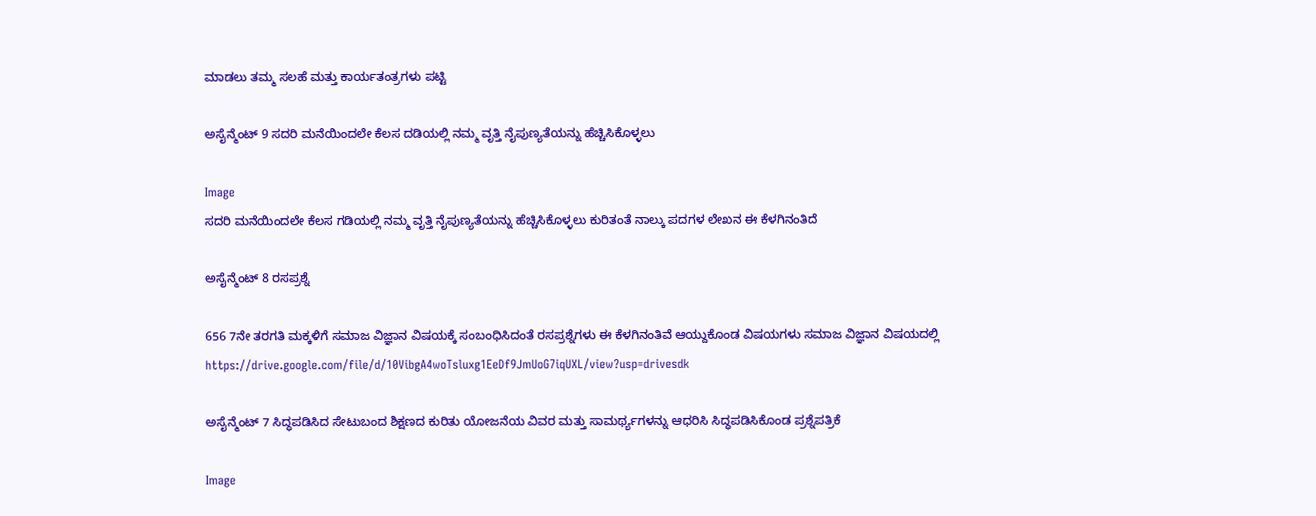ಮಾಡಲು ತಮ್ಮ ಸಲಹೆ ಮತ್ತು ಕಾರ್ಯತಂತ್ರಗಳು ಪಟ್ಟಿ

ಅಸೈನ್ಮೆಂಟ್ 9 ಸದರಿ ಮನೆಯಿಂದಲೇ ಕೆಲಸ ದಡಿಯಲ್ಲಿ ನಮ್ಮ ವೃತ್ತಿ ನೈಪುಣ್ಯತೆಯನ್ನು ಹೆಚ್ಚಿಸಿಕೊಳ್ಳಲು

Image
ಸದರಿ ಮನೆಯಿಂದಲೇ ಕೆಲಸ ಗಡಿಯಲ್ಲಿ ನಮ್ಮ ವೃತ್ತಿ ನೈಪುಣ್ಯತೆಯನ್ನು ಹೆಚ್ಚಿಸಿಕೊಳ್ಳಲು ಕುರಿತಂತೆ ನಾಲ್ಕು ಪದಗಳ ಲೇಖನ ಈ ಕೆಳಗಿನಂತಿದೆ

ಅಸೈನ್ಮೆಂಟ್ 8 ರಸಪ್ರಶ್ನೆ

656 7ನೇ ತರಗತಿ ಮಕ್ಕಳಿಗೆ ಸಮಾಜ ವಿಜ್ಞಾನ ವಿಷಯಕ್ಕೆ ಸಂಬಂಧಿಸಿದಂತೆ ರಸಪ್ರಶ್ನೆಗಳು ಈ ಕೆಳಗಿನಂತಿವೆ ಆಯ್ದುಕೊಂಡ ವಿಷಯಗಳು ಸಮಾಜ ವಿಜ್ಞಾನ ವಿಷಯದಲ್ಲಿ https://drive.google.com/file/d/10VibgA4woTsluxg1EeDf9JmUoG7iqUXL/view?usp=drivesdk

ಅಸೈನ್ಮೆಂಟ್ 7 ಸಿದ್ಧಪಡಿಸಿದ ಸೇಟುಬಂದ ಶಿಕ್ಷಣದ ಕುರಿತು ಯೋಜನೆಯ ವಿವರ ಮತ್ತು ಸಾಮರ್ಥ್ಯಗಳನ್ನು ಆಧರಿಸಿ ಸಿದ್ಧಪಡಿಸಿಕೊಂಡ ಪ್ರಶ್ನೆಪತ್ರಿಕೆ

Image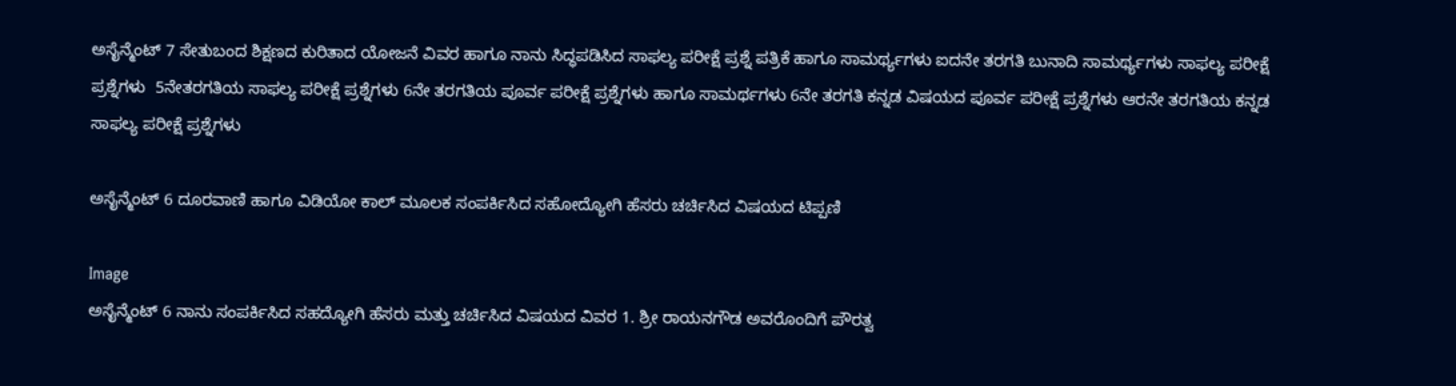ಅಸೈನ್ಮೆಂಟ್ 7 ಸೇತುಬಂದ ಶಿಕ್ಷಣದ ಕುರಿತಾದ ಯೋಜನೆ ವಿವರ ಹಾಗೂ ನಾನು ಸಿದ್ಧಪಡಿಸಿದ ಸಾಫಲ್ಯ ಪರೀಕ್ಷೆ ಪ್ರಶ್ನೆ ಪತ್ರಿಕೆ ಹಾಗೂ ಸಾಮರ್ಥ್ಯಗಳು ಐದನೇ ತರಗತಿ ಬುನಾದಿ ಸಾಮರ್ಥ್ಯಗಳು ಸಾಫಲ್ಯ ಪರೀಕ್ಷೆ ಪ್ರಶ್ನೆಗಳು  5ನೇತರಗತಿಯ ಸಾಫಲ್ಯ ಪರೀಕ್ಷೆ ಪ್ರಶ್ನೆಗಳು 6ನೇ ತರಗತಿಯ ಪೂರ್ವ ಪರೀಕ್ಷೆ ಪ್ರಶ್ನೆಗಳು ಹಾಗೂ ಸಾಮರ್ಥಗಳು 6ನೇ ತರಗತಿ ಕನ್ನಡ ವಿಷಯದ ಪೂರ್ವ ಪರೀಕ್ಷೆ ಪ್ರಶ್ನೆಗಳು ಆರನೇ ತರಗತಿಯ ಕನ್ನಡ ಸಾಫಲ್ಯ ಪರೀಕ್ಷೆ ಪ್ರಶ್ನೆಗಳು

ಅಸೈನ್ಮೆಂಟ್ 6 ದೂರವಾಣಿ ಹಾಗೂ ವಿಡಿಯೋ ಕಾಲ್ ಮೂಲಕ ಸಂಪರ್ಕಿಸಿದ ಸಹೋದ್ಯೋಗಿ ಹೆಸರು ಚರ್ಚಿಸಿದ ವಿಷಯದ ಟಿಪ್ಪಣಿ

Image
ಅಸೈನ್ಮೆಂಟ್ 6 ನಾನು ಸಂಪರ್ಕಿಸಿದ ಸಹದ್ಯೋಗಿ ಹೆಸರು ಮತ್ತು ಚರ್ಚಿಸಿದ ವಿಷಯದ ವಿವರ 1. ಶ್ರೀ ರಾಯನಗೌಡ ಅವರೊಂದಿಗೆ ಪೌರತ್ವ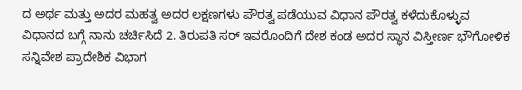ದ ಅರ್ಥ ಮತ್ತು ಅದರ ಮಹತ್ವ ಅದರ ಲಕ್ಷಣಗಳು ಪೌರತ್ವ ಪಡೆಯುವ ವಿಧಾನ ಪೌರತ್ವ ಕಳೆದುಕೊಳ್ಳುವ ವಿಧಾನದ ಬಗ್ಗೆ ನಾನು ಚರ್ಚಿಸಿದೆ 2. ತಿರುಪತಿ ಸರ್ ಇವರೊಂದಿಗೆ ದೇಶ ಕಂಡ ಅದರ ಸ್ಥಾನ ವಿಸ್ತೀರ್ಣ ಭೌಗೋಳಿಕ ಸನ್ನಿವೇಶ ಪ್ರಾದೇಶಿಕ ವಿಭಾಗ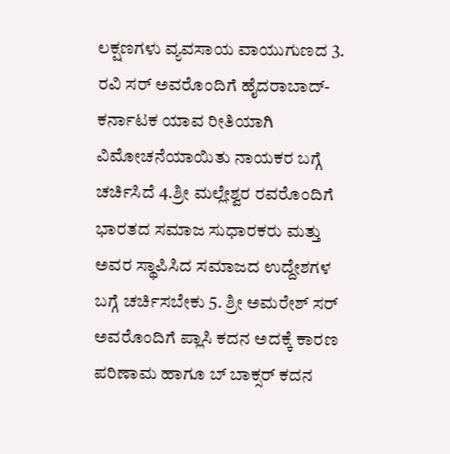ಲಕ್ಷಣಗಳು ವ್ಯವಸಾಯ ವಾಯುಗುಣದ 3. ರವಿ ಸರ್ ಅವರೊಂದಿಗೆ ಹೈದರಾಬಾದ್-ಕರ್ನಾಟಕ ಯಾವ ರೀತಿಯಾಗಿ ವಿಮೋಚನೆಯಾಯಿತು ನಾಯಕರ ಬಗ್ಗೆ ಚರ್ಚಿಸಿದೆ 4.ಶ್ರೀ ಮಲ್ಲೇಶ್ವರ ರವರೊಂದಿಗೆ ಭಾರತದ ಸಮಾಜ ಸುಧಾರಕರು ಮತ್ತು ಅವರ ಸ್ಥಾಪಿಸಿದ ಸಮಾಜದ ಉದ್ದೇಶಗಳ ಬಗ್ಗೆ ಚರ್ಚಿಸಬೇಕು 5. ಶ್ರೀ ಅಮರೇಶ್ ಸರ್ ಅವರೊಂದಿಗೆ ಪ್ಲಾಸಿ ಕದನ ಅದಕ್ಕೆ ಕಾರಣ ಪರಿಣಾಮ ಹಾಗೂ ಬ್ ಬಾಕ್ಸರ್ ಕದನ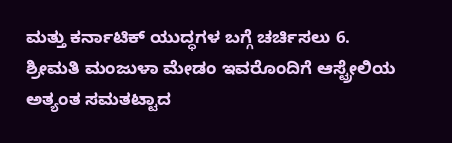ಮತ್ತು ಕರ್ನಾಟಿಕ್ ಯುದ್ಧಗಳ ಬಗ್ಗೆ ಚರ್ಚಿಸಲು 6. ಶ್ರೀಮತಿ ಮಂಜುಳಾ ಮೇಡಂ ಇವರೊಂದಿಗೆ ಆಸ್ಟ್ರೇಲಿಯ ಅತ್ಯಂತ ಸಮತಟ್ಟಾದ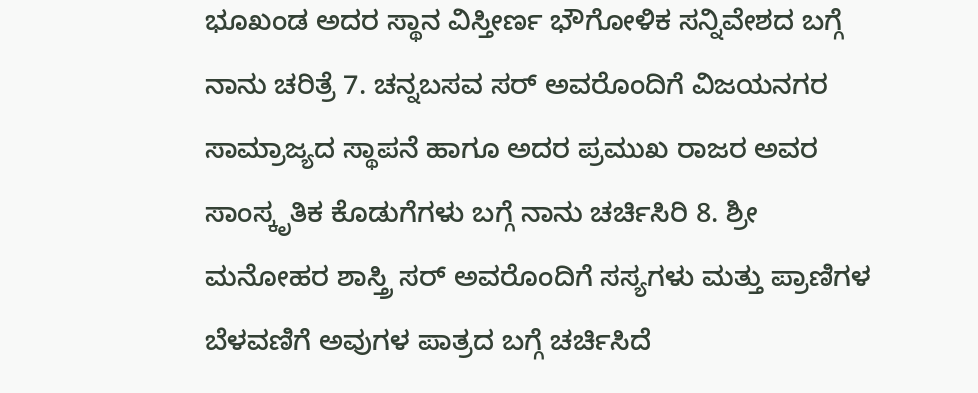ಭೂಖಂಡ ಅದರ ಸ್ಥಾನ ವಿಸ್ತೀರ್ಣ ಭೌಗೋಳಿಕ ಸನ್ನಿವೇಶದ ಬಗ್ಗೆ ನಾನು ಚರಿತ್ರೆ 7. ಚನ್ನಬಸವ ಸರ್ ಅವರೊಂದಿಗೆ ವಿಜಯನಗರ ಸಾಮ್ರಾಜ್ಯದ ಸ್ಥಾಪನೆ ಹಾಗೂ ಅದರ ಪ್ರಮುಖ ರಾಜರ ಅವರ ಸಾಂಸ್ಕೃತಿಕ ಕೊಡುಗೆಗಳು ಬಗ್ಗೆ ನಾನು ಚರ್ಚಿಸಿರಿ 8. ಶ್ರೀ ಮನೋಹರ ಶಾಸ್ತ್ರಿ ಸರ್ ಅವರೊಂದಿಗೆ ಸಸ್ಯಗಳು ಮತ್ತು ಪ್ರಾಣಿಗಳ ಬೆಳವಣಿಗೆ ಅವುಗಳ ಪಾತ್ರದ ಬಗ್ಗೆ ಚರ್ಚಿಸಿದೆ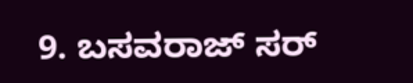9. ಬಸವರಾಜ್ ಸರ್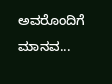ಅವರೊಂದಿಗೆ ಮಾನವ...